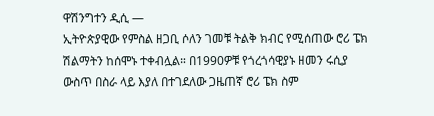ዋሽንግተን ዲሲ —
ኢትዮጵያዊው የምስል ዘጋቢ ሶለን ገመቹ ትልቅ ክብር የሚሰጠው ሮሪ ፔክ ሽልማትን ከሰሞኑ ተቀብሏል። በ1990ዎቹ የጎረጎሳዊያኑ ዘመን ሩሲያ ውስጥ በስራ ላይ እያለ በተገደለው ጋዜጠኛ ሮሪ ፔክ ስም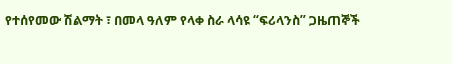የተሰየመው ሽልማት ፣ በመላ ዓለም የላቀ ስራ ላሳዩ “ፍሪላንስ” ጋዜጠኞች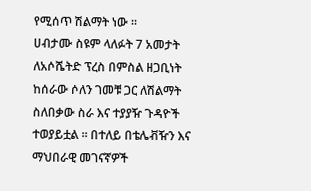የሚሰጥ ሽልማት ነው ።
ሀብታሙ ስዩም ላለፉት 7 አመታት ለአሶሼትድ ፕረስ በምስል ዘጋቢነት ከሰራው ሶለን ገመቹ ጋር ለሽልማት ስለበቃው ስራ እና ተያያዥ ጉዳዮች ተወያይቷል ። በተለይ በቴሌቭዥን እና ማህበራዊ መገናኛዎች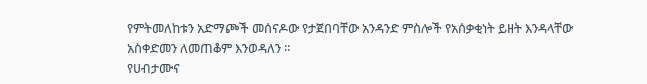የምትመለከቱን አድማጮች መሰናዶው የታጀበባቸው አንዳንድ ምስሎች የአሰቃቂነት ይዘት እንዳላቸው አስቀድመን ለመጠቆም እንወዳለን ።
የሀብታሙና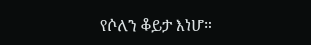የሶለን ቆይታ እነሆ።